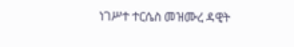ነገሥተ ተርሴስ መዝሙረ ዳዊት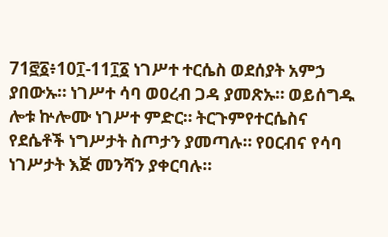71፸፩፥10፲-11፲፩ ነገሥተ ተርሴስ ወደሰያት አምኃ ያበውኡ። ነገሥተ ሳባ ወዐረብ ጋዳ ያመጽኡ። ወይሰግዱ ሎቱ ኵሎሙ ነገሥተ ምድር። ትርጉምየተርሴስና የደሴቶች ነግሥታት ስጦታን ያመጣሉ። የዐርብና የሳባ ነገሥታት እጅ መንሻን ያቀርባሉ።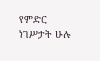የምድር ነገሥታት ሁሉ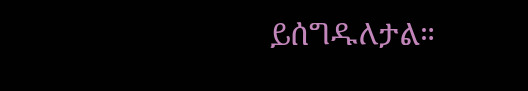ይሰግዱለታል።